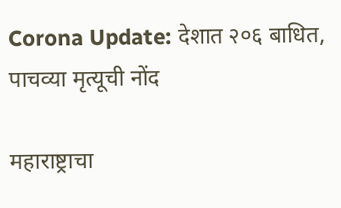Corona Update: देशात २०६ बाधित, पाचव्या मृत्यूची नोंद

महाराष्ट्राचा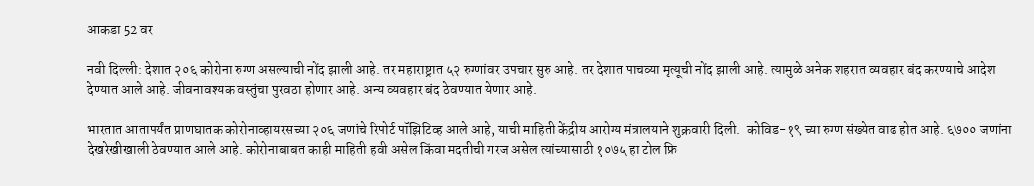आकडा 52 वर

नवी दिल्ली: देशात २०६ कोरोना रुग्ण असल्याची नोंद झाली आहे. तर महाराष्ट्रात ५२ रुग्णांवर उपचार सुरु आहे. तर देशात पाचव्या मृत्यूची नोंद झाली आहे. त्यामुळे अनेक शहरात व्यवहार बंद करण्याचे आदेश देण्यात आले आहे. जीवनावश्यक वस्तुंचा पुरवठा होणार आहे. अन्य व्यवहार बंद ठेवण्यात येणार आहे.

भारतात आतापर्यंत प्राणघातक कोरोनाव्हायरसच्या २०६ जणांचे रिपोर्ट पॉझिटिव्ह आले आहे, याची माहिती केंद्रीय आरोग्य मंत्रालयाने शुक्रवारी दिली.  कोविड-१९ च्या रुग्ण संख्येत वाढ होत आहे. ६७०० जणांना देखरेखीखाली ठेवण्यात आले आहे. कोरोनाबाबत काही माहिती हवी असेल किंवा मदतीची गरज असेल त्यांच्यासाठी १०७५ हा टोल फ्रि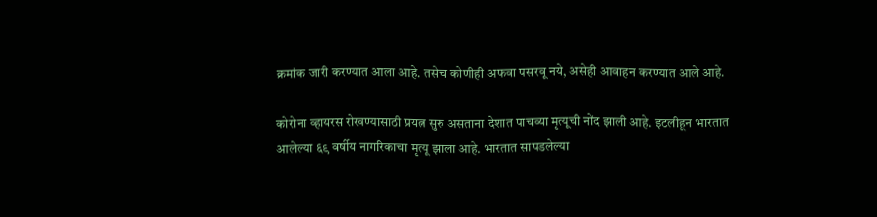क्रमांक जारी करण्यात आला आहे. तसेच कोणीही अफवा पसरवू नये, असेही आवाहन करण्यात आले आहे.

कोरोना व्हायरस रोखण्यासाठी प्रयत्न सुरु असताना देशात पाचव्या मृत्यूची नोंद झाली आहे. इटलीहून भारतात आलेल्या ६९ वर्षीय नागरिकाचा मृत्यू झाला आहे. भारतात सापडलेल्या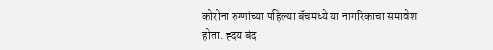कोरोना रुग्णांच्या पहिल्या बॅचमध्ये या नागरिकाचा समावेश होता. ह्दय बंद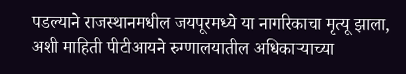पडल्याने राजस्थानमधील जयपूरमध्ये या नागरिकाचा मृत्यू झाला, अशी माहिती पीटीआयने रुग्णालयातील अधिकाऱ्याच्या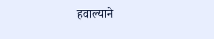हवाल्याने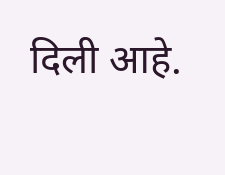दिली आहे.